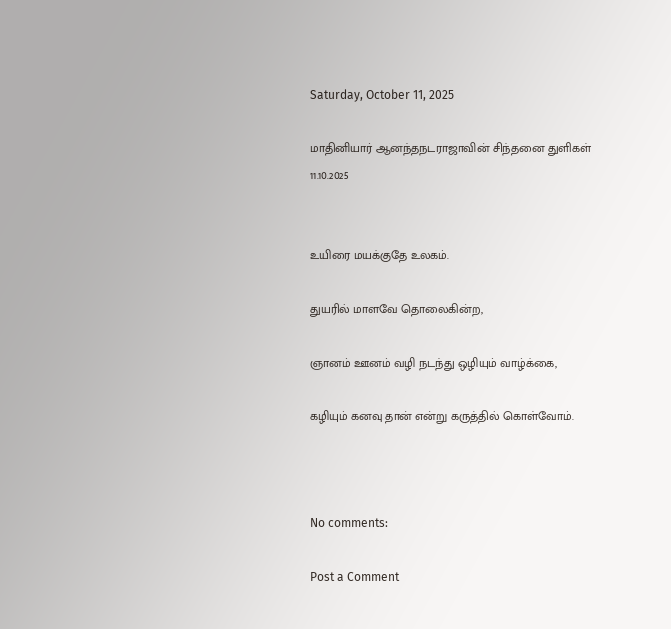Saturday, October 11, 2025

மாதினியார் ஆனந்தநடராஜாவின் சிந்தனை துளிகள் 11.10.2025


உயிரை மயக்குதே உலகம்.

துயரில் மாளவே தொலைகின்ற,

ஞானம் ஊனம் வழி நடந்து ஒழியும் வாழ்க்கை,

கழியும் கனவு தான் என்று கருத்தில் கொள்வோம்.



No comments:

Post a Comment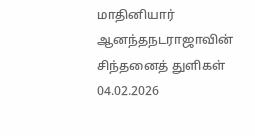மாதினியார் ஆனந்தநடராஜாவின் சிந்தனைத் துளிகள் 04.02.2026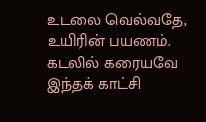உடலை வெல்வதே, உயிரின் பயணம். கடலில் கரையவே இந்தக் காட்சி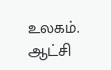உலகம். ஆட்சி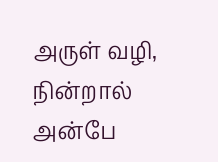அருள் வழி, நின்றால் அன்பே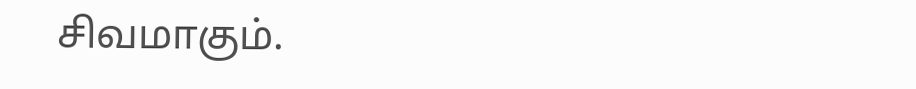சிவமாகும்.